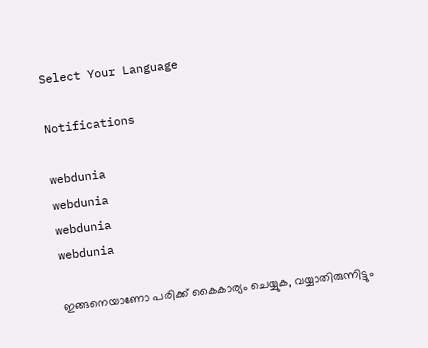Select Your Language

Notifications

webdunia
webdunia
webdunia
webdunia

ഇങ്ങനെയാണോ പരിക്ക് കൈകാര്യം ചെയ്യുക, വയ്യാതിരുന്നിട്ടും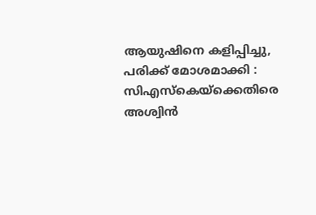ആയുഷിനെ കളിപ്പിച്ചു, പരിക്ക് മോശമാക്കി : സിഎസ്‌കെയ്ക്കെതിരെ അശ്വിൻ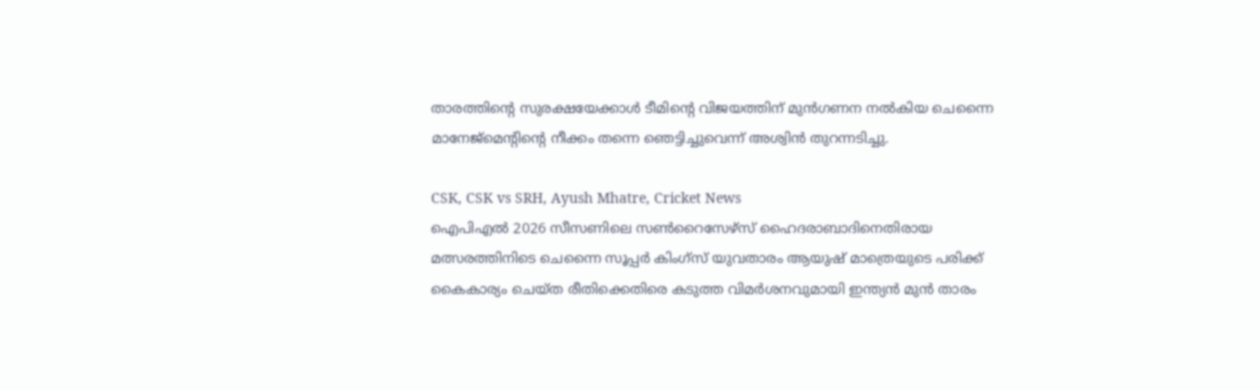താരത്തിന്റെ സുരക്ഷയേക്കാള്‍ ടീമിന്റെ വിജയത്തിന് മുന്‍ഗണന നല്‍കിയ ചെന്നൈ മാനേജ്മെന്റിന്റെ നീക്കം തന്നെ ഞെട്ടിച്ചുവെന്ന് അശ്വിന്‍ തുറന്നടിച്ചു.

CSK, CSK vs SRH, Ayush Mhatre, Cricket News
ഐപിഎല്‍ 2026 സീസണിലെ സണ്‍റൈസേഴ്സ് ഹൈദരാബാദിനെതിരായ മത്സരത്തിനിടെ ചെന്നൈ സൂപ്പര്‍ കിംഗ്സ് യുവതാരം ആയുഷ് മാത്രെയുടെ പരിക്ക് കൈകാര്യം ചെയ്ത രീതിക്കെതിരെ കടുത്ത വിമര്‍ശനവുമായി ഇന്ത്യന്‍ മുന്‍ താരം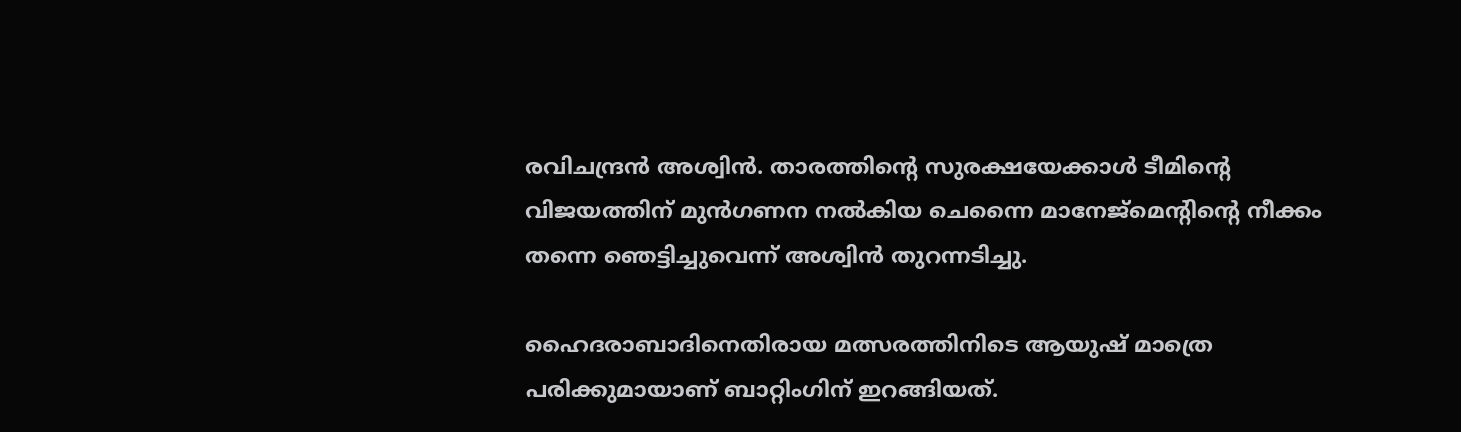രവിചന്ദ്രന്‍ അശ്വിന്‍. താരത്തിന്റെ സുരക്ഷയേക്കാള്‍ ടീമിന്റെ വിജയത്തിന് മുന്‍ഗണന നല്‍കിയ ചെന്നൈ മാനേജ്മെന്റിന്റെ നീക്കം തന്നെ ഞെട്ടിച്ചുവെന്ന് അശ്വിന്‍ തുറന്നടിച്ചു.

ഹൈദരാബാദിനെതിരായ മത്സരത്തിനിടെ ആയുഷ് മാത്രെ പരിക്കുമായാണ് ബാറ്റിംഗിന് ഇറങ്ങിയത്.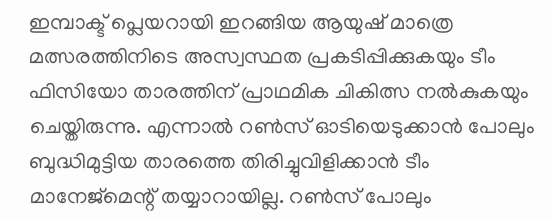ഇമ്പാക്ട് പ്ലെയറായി ഇറങ്ങിയ ആയുഷ് മാത്രെ മത്സരത്തിനിടെ അസ്വസ്ഥത പ്രകടിപ്പിക്കുകയും ടീം ഫിസിയോ താരത്തിന് പ്രാഥമിക ചികിത്സ നല്‍കുകയും ചെയ്തിരുന്നു. എന്നാല്‍ റണ്‍സ് ഓടിയെടുക്കാന്‍ പോലും ബുദ്ധിമുട്ടിയ താരത്തെ തിരിച്ചുവിളിക്കാന്‍ ടീം മാനേജ്‌മെന്റ് തയ്യാറായില്ല. റണ്‍സ് പോലും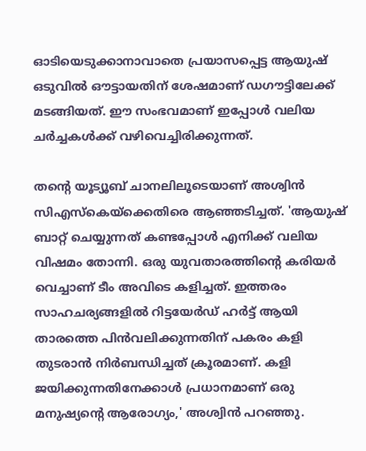ഓടിയെടുക്കാനാവാതെ പ്രയാസപ്പെട്ട ആയുഷ് ഒടുവില്‍ ഔട്ടായതിന് ശേഷമാണ് ഡഗൗട്ടിലേക്ക് മടങ്ങിയത്. ഈ സംഭവമാണ് ഇപ്പോള്‍ വലിയ ചര്‍ച്ചകള്‍ക്ക് വഴിവെച്ചിരിക്കുന്നത്.

തന്റെ യൂട്യൂബ് ചാനലിലൂടെയാണ് അശ്വിന്‍ സിഎസ്‌കെയ്‌ക്കെതിരെ ആഞ്ഞടിച്ചത്. 'ആയുഷ് ബാറ്റ് ചെയ്യുന്നത് കണ്ടപ്പോള്‍ എനിക്ക് വലിയ വിഷമം തോന്നി. ഒരു യുവതാരത്തിന്റെ കരിയര്‍ വെച്ചാണ് ടീം അവിടെ കളിച്ചത്. ഇത്തരം സാഹചര്യങ്ങളില്‍ റിട്ടയേര്‍ഡ് ഹര്‍ട്ട് ആയി താരത്തെ പിന്‍വലിക്കുന്നതിന് പകരം കളി തുടരാന്‍ നിര്‍ബന്ധിച്ചത് ക്രൂരമാണ്. കളി ജയിക്കുന്നതിനേക്കാള്‍ പ്രധാനമാണ് ഒരു മനുഷ്യന്റെ ആരോഗ്യം,' അശ്വിന്‍ പറഞ്ഞു.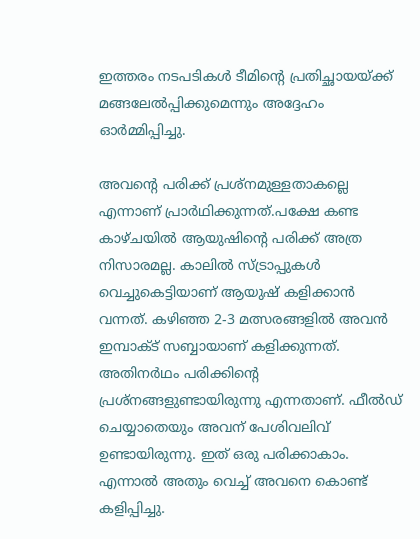ഇത്തരം നടപടികള്‍ ടീമിന്റെ പ്രതിച്ഛായയ്ക്ക് മങ്ങലേല്‍പ്പിക്കുമെന്നും അദ്ദേഹം ഓര്‍മ്മിപ്പിച്ചു.

അവന്റെ പരിക്ക് പ്രശ്‌നമുള്ളതാകല്ലെ എന്നാണ് പ്രാര്‍ഥിക്കുന്നത്.പക്ഷേ കണ്ട കാഴ്ചയില്‍ ആയുഷിന്റെ പരിക്ക് അത്ര നിസാരമല്ല. കാലില്‍ സ്ട്രാപ്പുകള്‍ വെച്ചുകെട്ടിയാണ് ആയുഷ് കളിക്കാന്‍ വന്നത്. കഴിഞ്ഞ 2-3 മത്സരങ്ങളില്‍ അവന്‍ ഇമ്പാക്ട് സബ്ബായാണ് കളിക്കുന്നത്. അതിനര്‍ഥം പരിക്കിന്റെ പ്രശ്‌നങ്ങളുണ്ടായിരുന്നു എന്നതാണ്. ഫീല്‍ഡ് ചെയ്യാതെയും അവന് പേശിവലിവ് ഉണ്ടായിരുന്നു. ഇത് ഒരു പരിക്കാകാം. എന്നാല്‍ അതും വെച്ച് അവനെ കൊണ്ട് കളിപ്പിച്ചു.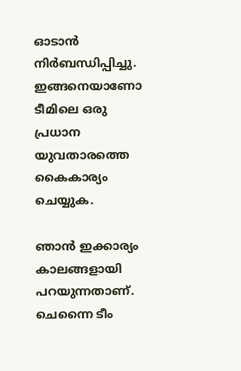ഓടാന്‍ നിര്‍ബന്ധിപ്പിച്ചു. ഇങ്ങനെയാണോ ടീമിലെ ഒരു പ്രധാന യുവതാരത്തെ കൈകാര്യം ചെയ്യുക.

ഞാന്‍ ഇക്കാര്യം കാലങ്ങളായി പറയുന്നതാണ്. ചെന്നൈ ടീം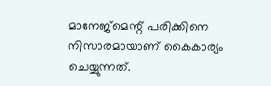മാനേജ്‌മെന്റ് പരിക്കിനെ നിസാരമായാണ് കൈകാര്യം ചെയ്യുന്നത്.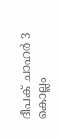ദീപക് ചാഹര്‍ 3 കൊല്ലം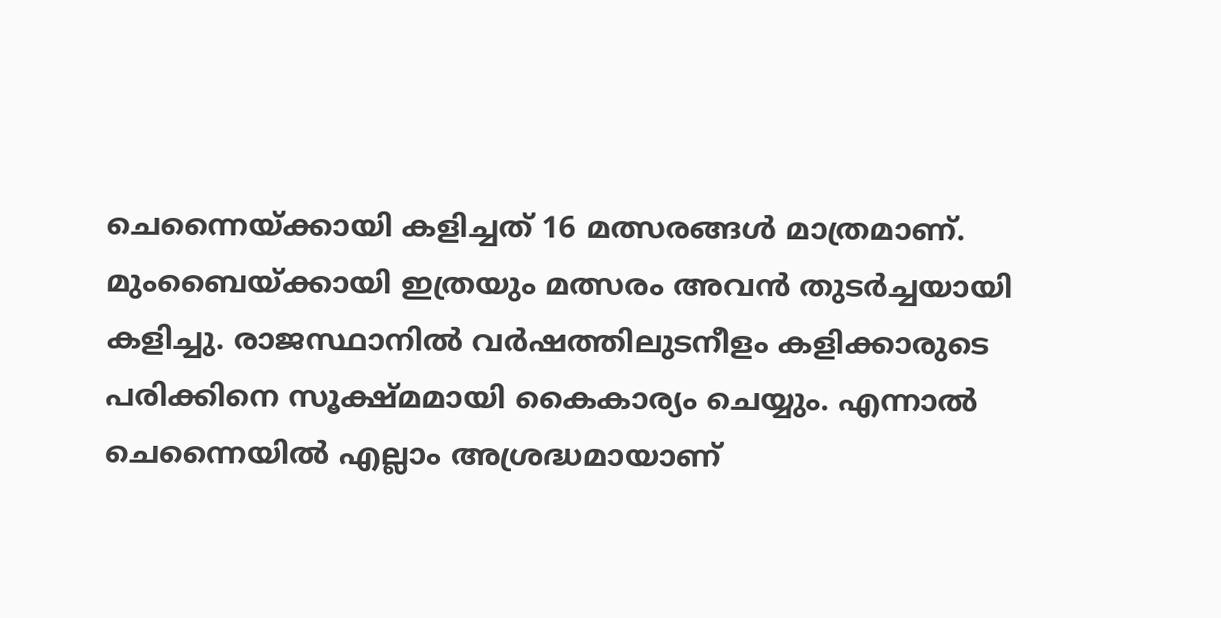ചെന്നൈയ്ക്കായി കളിച്ചത് 16 മത്സരങ്ങള്‍ മാത്രമാണ്. മുംബൈയ്ക്കായി ഇത്രയും മത്സരം അവന്‍ തുടര്‍ച്ചയായി കളിച്ചു. രാജസ്ഥാനില്‍ വര്‍ഷത്തിലുടനീളം കളിക്കാരുടെ പരിക്കിനെ സൂക്ഷ്മമായി കൈകാര്യം ചെയ്യും. എന്നാല്‍ ചെന്നൈയില്‍ എല്ലാം അശ്രദ്ധമായാണ്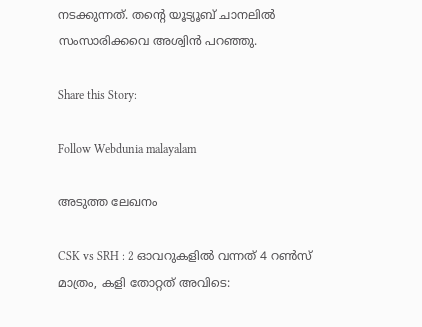നടക്കുന്നത്. തന്റെ യൂട്യൂബ് ചാനലില്‍ സംസാരിക്കവെ അശ്വിന്‍ പറഞ്ഞു.

Share this Story:

Follow Webdunia malayalam

അടുത്ത ലേഖനം

CSK vs SRH : 2 ഓവറുകളിൽ വന്നത് 4 റൺസ് മാത്രം, കളി തോറ്റത് അവിടെ: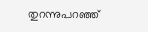തുറന്നുപറഞ്ഞ്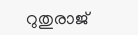റുതുരാജ്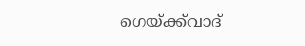ഗെയ്ക്ക്‌വാദ്